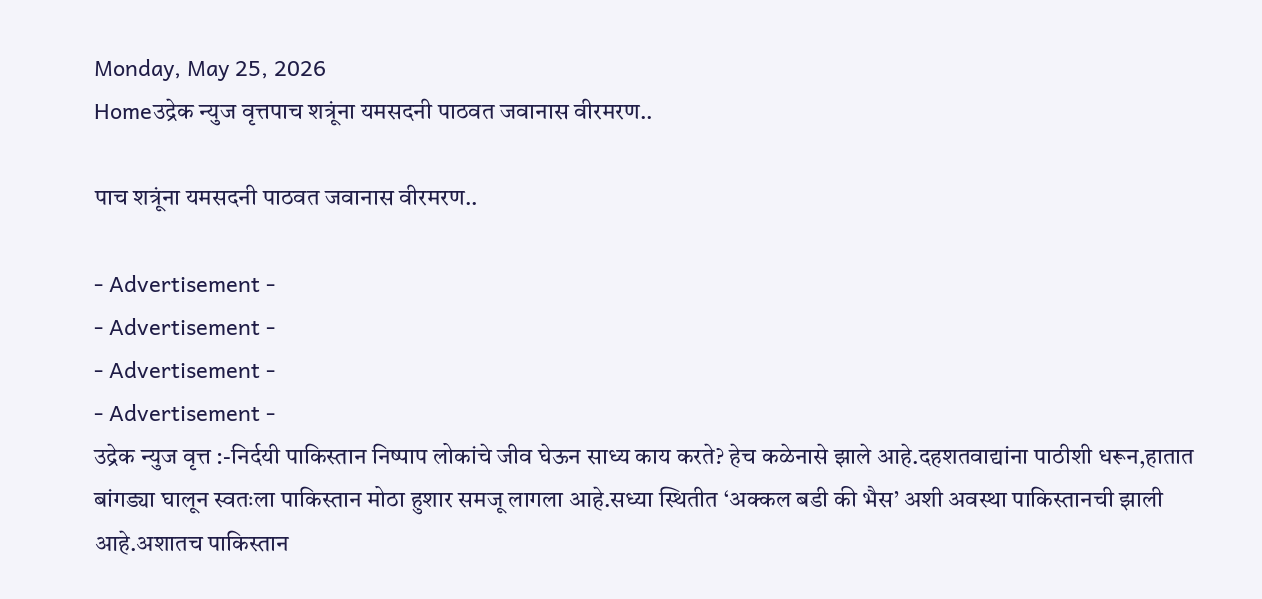Monday, May 25, 2026
Homeउद्रेक न्युज वृत्तपाच शत्रूंना यमसदनी पाठवत जवानास वीरमरण..

पाच शत्रूंना यमसदनी पाठवत जवानास वीरमरण..

- Advertisement -
- Advertisement -
- Advertisement -
- Advertisement -
उद्रेक न्युज वृत्त :-निर्दयी पाकिस्तान निष्पाप लोकांचे जीव घेऊन साध्य काय करते? हेच कळेनासे झाले आहे.दहशतवाद्यांना पाठीशी धरून,हातात बांगड्या घालून स्वतःला पाकिस्तान मोठा हुशार समजू लागला आहे.सध्या स्थितीत ‘अक्कल बडी की भैस’ अशी अवस्था पाकिस्तानची झाली आहे.अशातच पाकिस्तान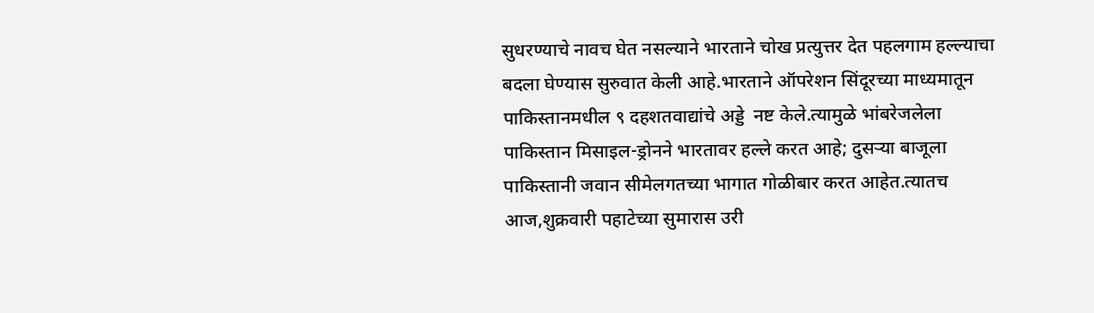सुधरण्याचे नावच घेत नसल्याने भारताने चोख प्रत्युत्तर देत पहलगाम हल्ल्याचा बदला घेण्यास सुरुवात केली आहे.भारताने ऑपरेशन सिंदूरच्या माध्यमातून पाकिस्तानमधील ९ दहशतवाद्यांचे अड्डे  नष्ट केले.त्यामुळे भांबरेजलेला पाकिस्तान मिसाइल-ड्रोनने भारतावर हल्ले करत आहे; दुसऱ्या बाजूला पाकिस्तानी जवान सीमेलगतच्या भागात गोळीबार करत आहेत.त्यातच आज,शुक्रवारी पहाटेच्या सुमारास उरी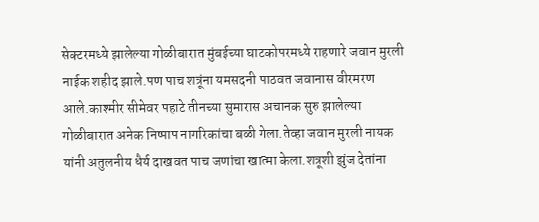सेक्टरमध्ये झालेल्या गोळीबारात मुंबईच्या घाटकोपरमध्ये राहणारे जवान मुरली नाईक शहीद झाले.पण पाच शत्रूंना यमसदनी पाठवत जवानास वीरमरण आले.काश्मीर सीमेवर पहाटे तीनच्या सुमारास अचानक सुरु झालेल्या गोळीबारात अनेक निष्पाप नागरिकांचा बळी गेला.तेव्हा जवान मुरली नायक यांनी अतुलनीय धैर्य दाखवत पाच जणांचा खात्मा केला.शत्रूशी झुंज देतांना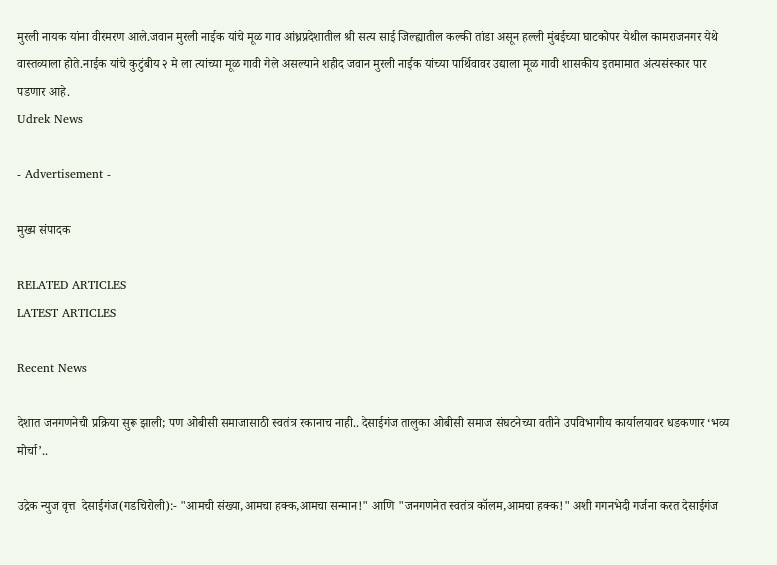मुरली नायक यांना वीरमरण आले.जवान मुरली नाईक यांचे मूळ गाव आंध्रप्रदेशातील श्री सत्य साई जिल्ह्यातील कल्की तांडा असून हल्ली मुंबईच्या घाटकोपर येथील कामराजनगर येथे वास्तव्याला होते.नाईक यांचे कुटुंबीय २ मे ला त्यांच्या मूळ गावी गेले असल्याने शहीद जवान मुरली नाईक यांच्या पार्थिवावर उद्याला मूळ गावी शासकीय इतमामात अंत्यसंस्कार पार पडणार आहे.
Udrek News

- Advertisement -

मुख्य संपादक

RELATED ARTICLES
LATEST ARTICLES

Recent News

देशात जनगणनेची प्रक्रिया सुरू झाली; पण ओबीसी समाजासाठी स्वतंत्र रकानाच नाही.. देसाईगंज तालुका ओबीसी समाज संघटनेच्या वतीने उपविभागीय कार्यालयावर धडकणार ‘भव्य मोर्चा’..

उद्रेक न्युज वृत्त  देसाईगंज(गडचिरोली):- "आमची संख्या,आमचा हक्क,आमचा सन्मान!" आणि "जनगणनेत स्वतंत्र कॉलम,आमचा हक्क!" अशी गगनभेदी गर्जना करत देसाईगंज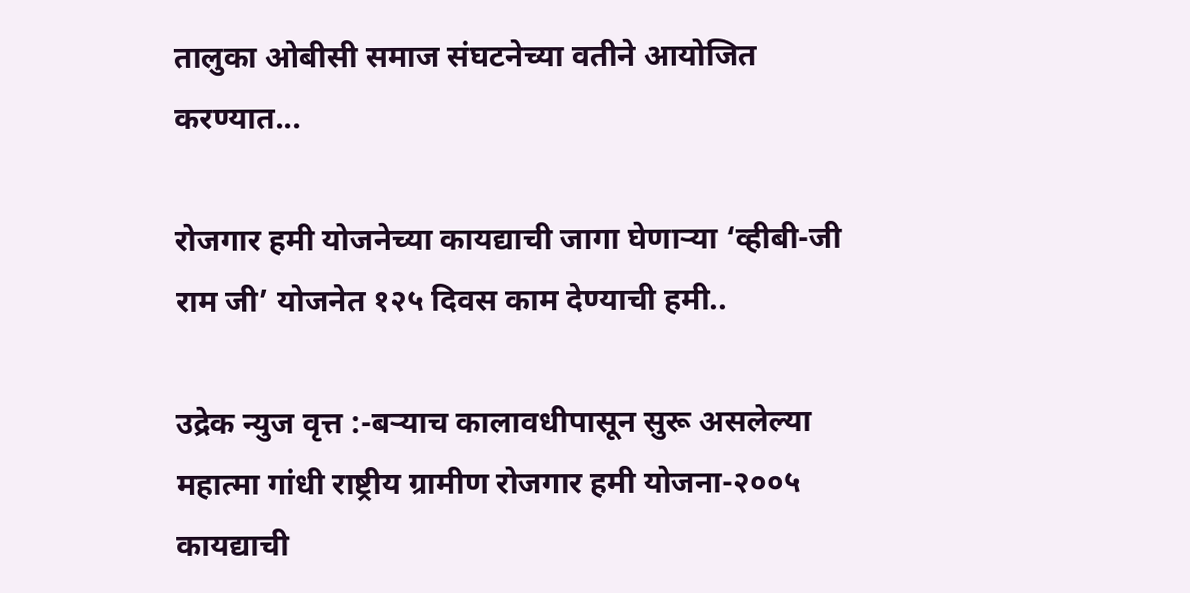तालुका ओबीसी समाज संघटनेच्या वतीने आयोजित करण्यात...

रोजगार हमी योजनेच्या कायद्याची जागा घेणाऱ्या ‘व्हीबी-जी राम जी’ योजनेत १२५ दिवस काम देण्याची हमी..

उद्रेक न्युज वृत्त :-बऱ्याच कालावधीपासून सुरू असलेल्या महात्मा गांधी राष्ट्रीय ग्रामीण रोजगार हमी योजना-२००५ कायद्याची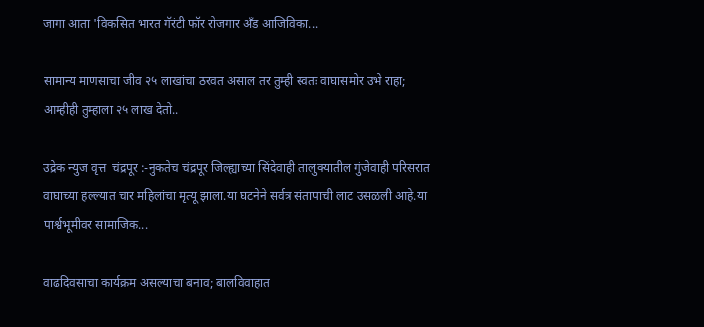जागा आता 'विकसित भारत गॅरंटी फॉर रोजगार अँड आजिविका...

सामान्य माणसाचा जीव २५ लाखांचा ठरवत असाल तर तुम्ही स्वतः वाघासमोर उभे राहा; आम्हीही तुम्हाला २५ लाख देतो..

उद्रेक न्युज वृत्त  चंद्रपूर :-नुकतेच चंद्रपूर जिल्ह्याच्या सिंदेवाही तालुक्यातील गुंजेवाही परिसरात वाघाच्या हल्ल्यात चार महिलांचा मृत्यू झाला.या घटनेने सर्वत्र संतापाची लाट उसळली आहे.या पार्श्वभूमीवर सामाजिक...

वाढदिवसाचा कार्यक्रम असल्याचा बनाव; बालविवाहात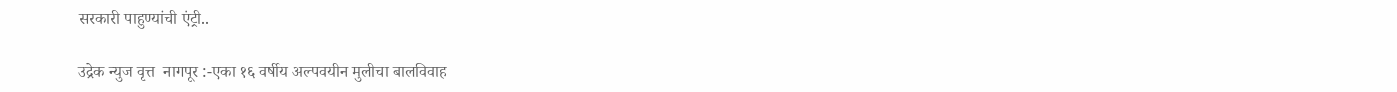सरकारी पाहुण्यांची एंट्री..

उद्रेक न्युज वृत्त  नागपूर :-एका १६ वर्षीय अल्पवयीन मुलीचा बालविवाह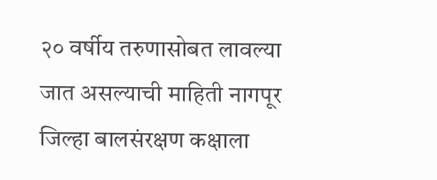२० वर्षीय तरुणासोबत लावल्या जात असल्याची माहिती नागपूर जिल्हा बालसंरक्षण कक्षाला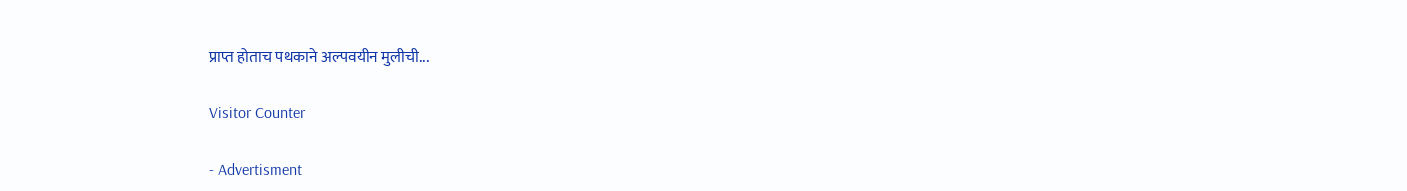प्राप्त होताच पथकाने अल्पवयीन मुलीची...

Visitor Counter

- Advertisment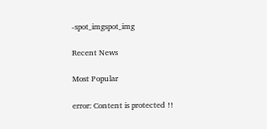-spot_imgspot_img

Recent News

Most Popular

error: Content is protected !!